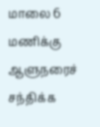மாலை 6 மணிக்கு ஆளுநரைச் சந்திக்க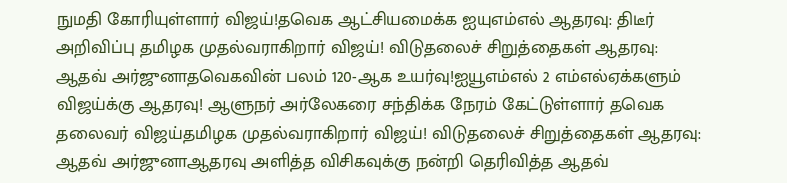நுமதி கோரியுள்ளார் விஜய்!தவெக ஆட்சியமைக்க ஐயுஎம்எல் ஆதரவு: திடீர் அறிவிப்பு தமிழக முதல்வராகிறார் விஜய்! விடுதலைச் சிறுத்தைகள் ஆதரவு: ஆதவ் அர்ஜுனாதவெகவின் பலம் 120-ஆக உயர்வு!ஐயூஎம்எல் 2 எம்எல்ஏக்களும் விஜய்க்கு ஆதரவு! ஆளுநர் அர்லேகரை சந்திக்க நேரம் கேட்டுள்ளார் தவெக தலைவர் விஜய்தமிழக முதல்வராகிறார் விஜய்! விடுதலைச் சிறுத்தைகள் ஆதரவு: ஆதவ் அர்ஜுனாஆதரவு அளித்த விசிகவுக்கு நன்றி தெரிவித்த ஆதவ்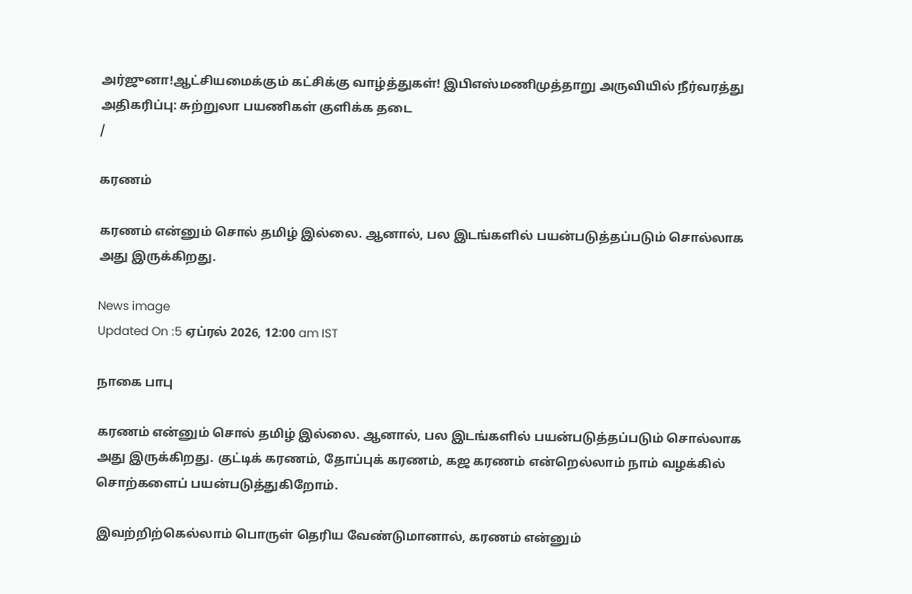அர்ஜுனா!ஆட்சியமைக்கும் கட்சிக்கு வாழ்த்துகள்! இபிஎஸ்மணிமுத்தாறு அருவியில் நீர்வரத்து அதிகரிப்பு: சுற்றுலா பயணிகள் குளிக்க தடை
/

கரணம்

கரணம் என்னும் சொல் தமிழ் இல்லை. ஆனால், பல இடங்களில் பயன்படுத்தப்படும் சொல்லாக அது இருக்கிறது.

News image
Updated On :5 ஏப்ரல் 2026, 12:00 am IST

நாகை பாபு

கரணம் என்னும் சொல் தமிழ் இல்லை. ஆனால், பல இடங்களில் பயன்படுத்தப்படும் சொல்லாக அது இருக்கிறது. குட்டிக் கரணம், தோப்புக் கரணம், கஜ கரணம் என்றெல்லாம் நாம் வழக்கில் சொற்களைப் பயன்படுத்துகிறோம்.

இவற்றிற்கெல்லாம் பொருள் தெரிய வேண்டுமானால், கரணம் என்னும்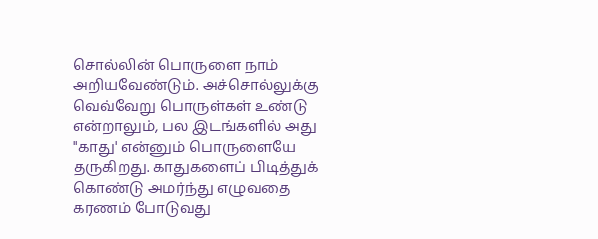சொல்லின் பொருளை நாம் அறியவேண்டும். அச்சொல்லுக்கு வெவ்வேறு பொருள்கள் உண்டு என்றாலும், பல இடங்களில் அது "காது' என்னும் பொருளையே தருகிறது. காதுகளைப் பிடித்துக் கொண்டு அமர்ந்து எழுவதை கரணம் போடுவது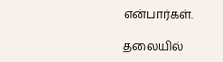என்பார்கள்.

தலையில்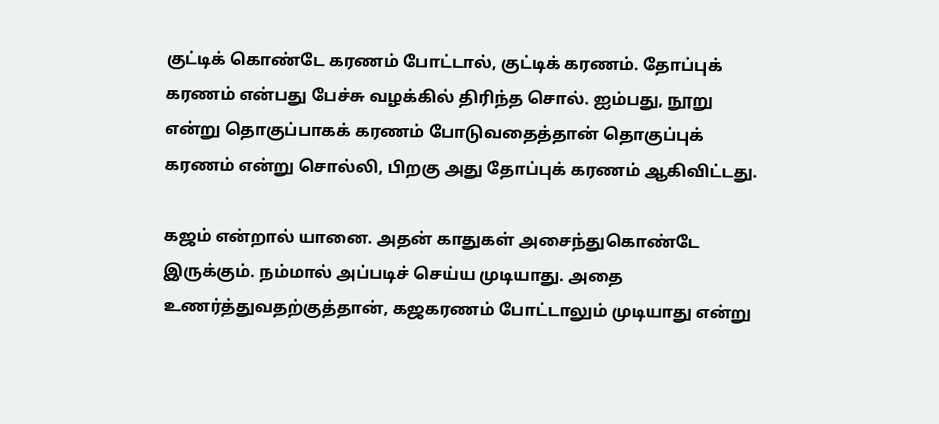குட்டிக் கொண்டே கரணம் போட்டால், குட்டிக் கரணம். தோப்புக் கரணம் என்பது பேச்சு வழக்கில் திரிந்த சொல். ஐம்பது, நூறு என்று தொகுப்பாகக் கரணம் போடுவதைத்தான் தொகுப்புக் கரணம் என்று சொல்லி, பிறகு அது தோப்புக் கரணம் ஆகிவிட்டது.

கஜம் என்றால் யானை. அதன் காதுகள் அசைந்துகொண்டே இருக்கும். நம்மால் அப்படிச் செய்ய முடியாது. அதை உணர்த்துவதற்குத்தான், கஜகரணம் போட்டாலும் முடியாது என்று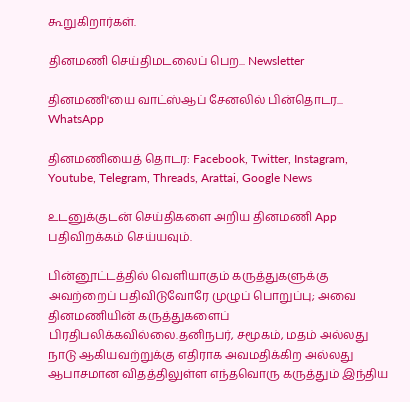கூறுகிறார்கள்.

தினமணி செய்திமடலைப் பெற... Newsletter

தினமணி'யை வாட்ஸ்ஆப் சேனலில் பின்தொடர... WhatsApp

தினமணியைத் தொடர: Facebook, Twitter, Instagram, Youtube, Telegram, Threads, Arattai, Google News

உடனுக்குடன் செய்திகளை அறிய தினமணி App பதிவிறக்கம் செய்யவும்.

பின்னூட்டத்தில் வெளியாகும் கருத்துகளுக்கு அவற்றைப் பதிவிடுவோரே முழுப் பொறுப்பு; அவை தினமணியின் கருத்துகளைப் பிரதிபலிக்கவில்லை.தனிநபர், சமூகம், மதம் அல்லது நாடு ஆகியவற்றுக்கு எதிராக அவமதிக்கிற அல்லது ஆபாசமான விதத்திலுள்ள எந்தவொரு கருத்தும் இந்திய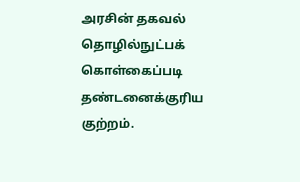அரசின் தகவல் தொழில்நுட்பக் கொள்கைப்படி தண்டனைக்குரிய குற்றம்.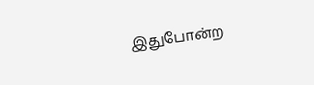இதுபோன்ற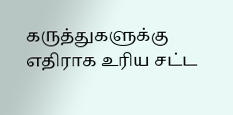கருத்துகளுக்கு எதிராக உரிய சட்ட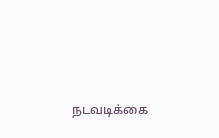நடவடிக்கை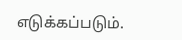எடுக்கப்படும்.